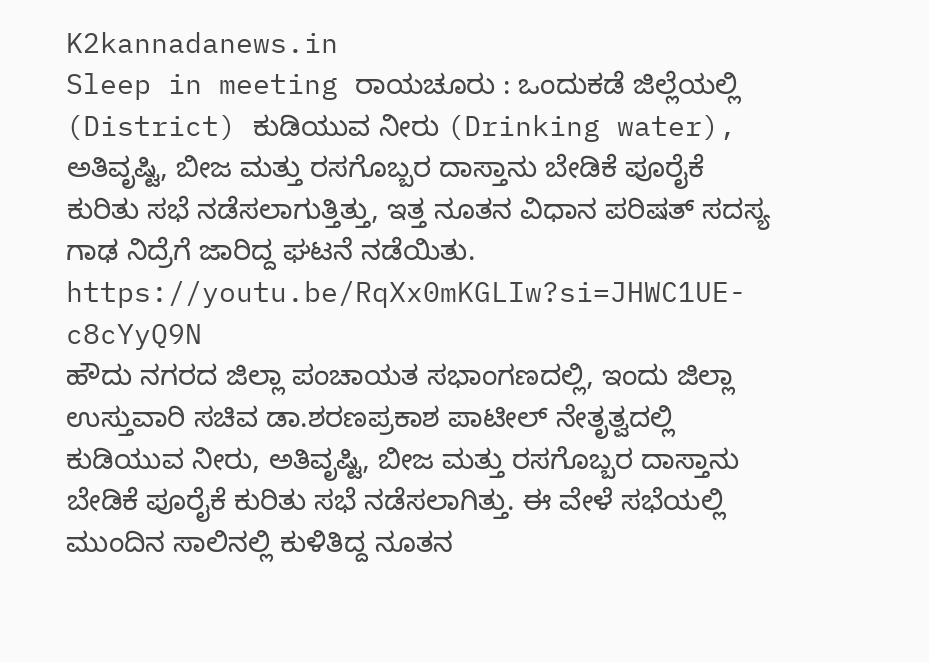K2kannadanews.in
Sleep in meeting ರಾಯಚೂರು : ಒಂದುಕಡೆ ಜಿಲ್ಲೆಯಲ್ಲಿ (District) ಕುಡಿಯುವ ನೀರು (Drinking water), ಅತಿವೃಷ್ಟಿ, ಬೀಜ ಮತ್ತು ರಸಗೊಬ್ಬರ ದಾಸ್ತಾನು ಬೇಡಿಕೆ ಪೂರೈಕೆ ಕುರಿತು ಸಭೆ ನಡೆಸಲಾಗುತ್ತಿತ್ತು, ಇತ್ತ ನೂತನ ವಿಧಾನ ಪರಿಷತ್ ಸದಸ್ಯ ಗಾಢ ನಿದ್ರೆಗೆ ಜಾರಿದ್ದ ಘಟನೆ ನಡೆಯಿತು.
https://youtu.be/RqXx0mKGLIw?si=JHWC1UE-c8cYyQ9N
ಹೌದು ನಗರದ ಜಿಲ್ಲಾ ಪಂಚಾಯತ ಸಭಾಂಗಣದಲ್ಲಿ, ಇಂದು ಜಿಲ್ಲಾ ಉಸ್ತುವಾರಿ ಸಚಿವ ಡಾ.ಶರಣಪ್ರಕಾಶ ಪಾಟೀಲ್ ನೇತೃತ್ವದಲ್ಲಿ ಕುಡಿಯುವ ನೀರು, ಅತಿವೃಷ್ಟಿ, ಬೀಜ ಮತ್ತು ರಸಗೊಬ್ಬರ ದಾಸ್ತಾನು ಬೇಡಿಕೆ ಪೂರೈಕೆ ಕುರಿತು ಸಭೆ ನಡೆಸಲಾಗಿತ್ತು. ಈ ವೇಳೆ ಸಭೆಯಲ್ಲಿ ಮುಂದಿನ ಸಾಲಿನಲ್ಲಿ ಕುಳಿತಿದ್ದ ನೂತನ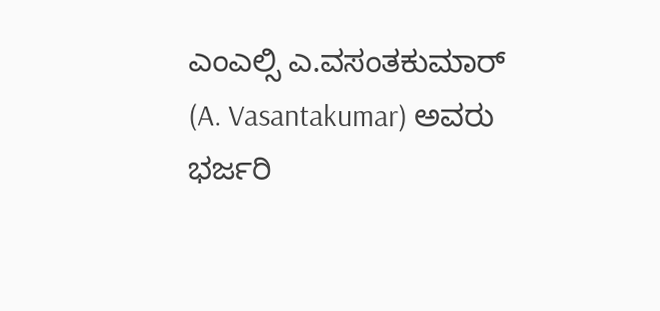ಎಂಎಲ್ಸಿ ಎ.ವಸಂತಕುಮಾರ್ (A. Vasantakumar) ಅವರು ಭರ್ಜರಿ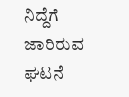ನಿದ್ದೆಗೆ ಜಾರಿರುವ ಘಟನೆ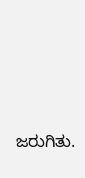ಜರುಗಿತು.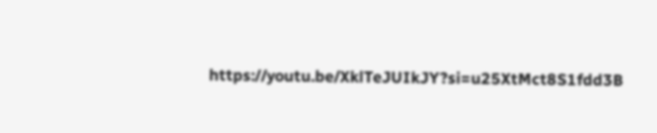https://youtu.be/XklTeJUIkJY?si=u25XtMct8S1fdd3B